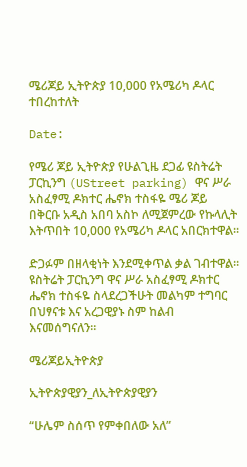ሜሪጆይ ኢትዮጵያ 10,000 የአሜሪካ ዶላር ተበረከተለት

Date:

የሜሪ ጆይ ኢትዮጵያ የሁልጊዜ ደጋፊ ዩስትሬት ፓርኪንግ (UStreet parking) ዋና ሥራ አስፈፃሚ ዶክተር ሔኖክ ተስፋዬ ሜሪ ጆይ በቅርቡ አዲስ አበባ አስኮ ለሚጀምረው የኩላሊት እትጥበት 10,000 የአሜሪካ ዶላር አበርክተዋል፡፡

ድጋፉም በዘላቂነት እንደሚቀጥል ቃል ገብተዋል፡፡ ዩስትሬት ፓርኪንግ ዋና ሥራ አስፈፃሚ ዶክተር ሔኖክ ተስፋዬ ስላደረጋችሁት መልካም ተግባር በህፃናቱ እና አረጋዊያኑ ስም ከልብ እናመሰግናለን።

ሜሪጆይኢትዮጵያ

ኢትዮጵያዊያን_ለኢትዮጵያዊያን

“ሁሌም ስሰጥ የምቀበለው አለ”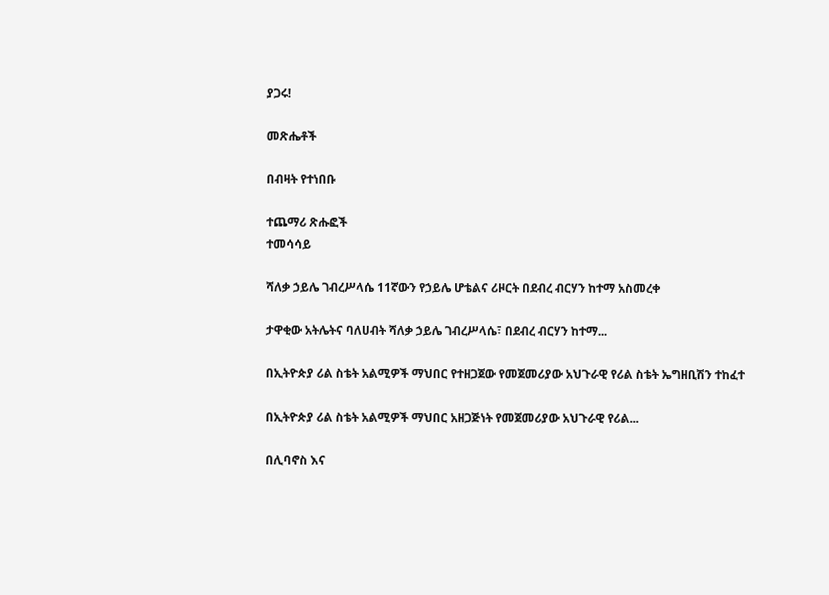ያጋሩ!

መጽሔቶች

በብዛት የተነበቡ

ተጨማሪ ጽሑፎች
ተመሳሳይ

ሻለቃ ኃይሌ ገብረሥላሴ 11ኛውን የኃይሌ ሆቴልና ሪዞርት በደብረ ብርሃን ከተማ አስመረቀ

ታዋቂው አትሌትና ባለሀብት ሻለቃ ኃይሌ ገብረሥላሴ፣ በደብረ ብርሃን ከተማ...

በኢትዮጵያ ሪል ስቴት አልሚዎች ማህበር የተዘጋጀው የመጀመሪያው አህጉራዊ የሪል ስቴት ኤግዘቢሽን ተከፈተ

በኢትዮጵያ ሪል ስቴት አልሚዎች ማህበር አዘጋጅነት የመጀመሪያው አህጉራዊ የሪል...

በሊባኖስ እና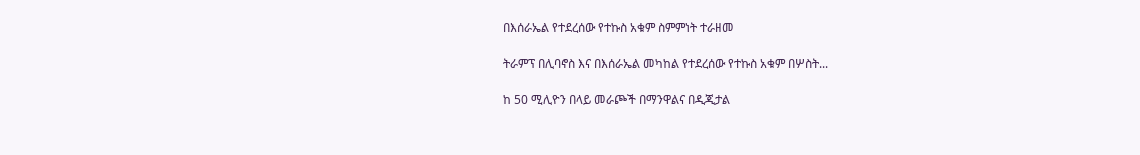በእሰራኤል የተደረሰው የተኩስ አቁም ስምምነት ተራዘመ

ትራምፕ በሊባኖስ እና በእሰራኤል መካከል የተደረሰው የተኩስ አቁም በሦስት...

ከ 50 ሚሊዮን በላይ መራጮች በማንዋልና በዲጂታል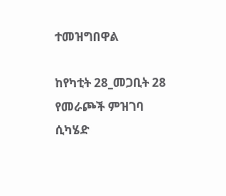ተመዝግበዋል

ከየካቲት 28_መጋቢት 28 የመራጮች ምዝገባ ሲካሄድ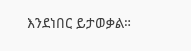እንደነበር ይታወቃል።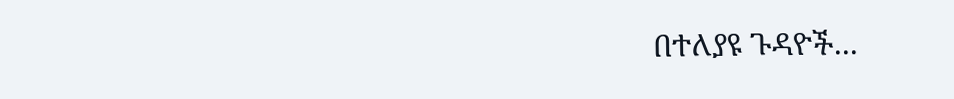በተለያዩ ጉዳዮች...